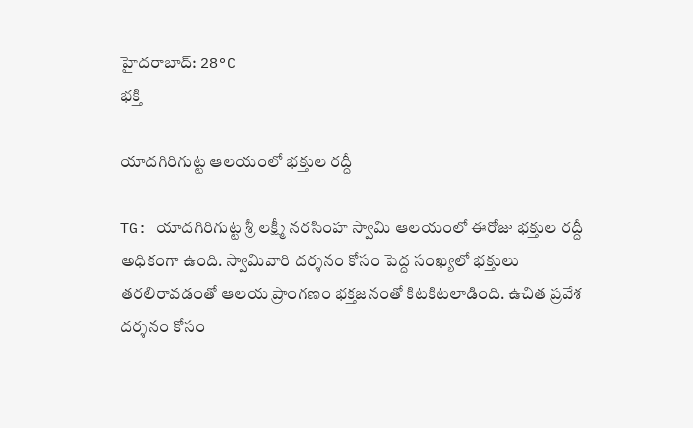హైదరాబాద్: 28°C
భక్తి

యాదగిరిగుట్ట ఆలయంలో భక్తుల రద్దీ

TG: యాదగిరిగుట్ట శ్రీ లక్ష్మీ నరసింహ స్వామి ఆలయంలో ఈరోజు భక్తుల రద్దీ అధికంగా ఉంది. స్వామివారి దర్శనం కోసం పెద్ద సంఖ్యలో భక్తులు తరలిరావడంతో ఆలయ ప్రాంగణం భక్తజనంతో కిటకిటలాడింది. ఉచిత ప్రవేశ దర్శనం కోసం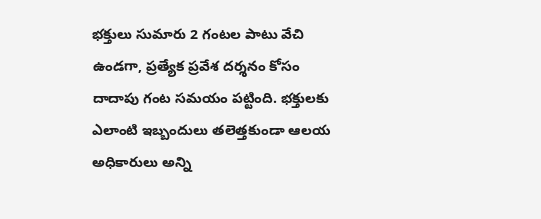భక్తులు సుమారు 2 గంటల పాటు వేచి ఉండగా, ప్రత్యేక ప్రవేశ దర్శనం కోసం దాదాపు గంట సమయం పట్టింది. భక్తులకు ఎలాంటి ఇబ్బందులు తలెత్తకుండా ఆలయ అధికారులు అన్ని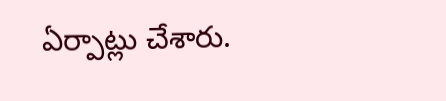ఏర్పాట్లు చేశారు.